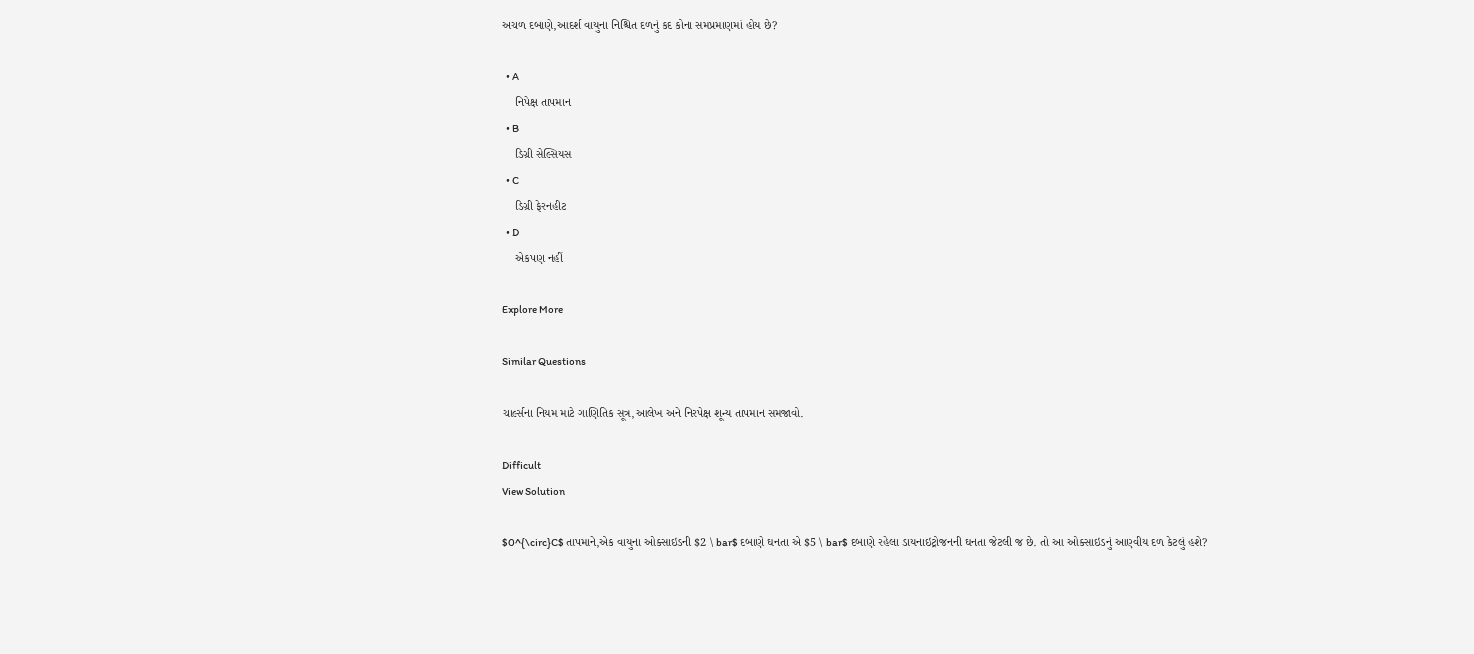અચળ દબાણે,આદર્શ વાયુના નિશ્ચિત દળનું કદ કોના સમપ્રમાણમાં હોય છે?

  • A
    નિપેક્ષ તાપમાન
  • B
    ડિગ્રી સેલ્સિયસ
  • C
    ડિગ્રી ફેરનહીટ
  • D
    એકપણ નહીં

Explore More

Similar Questions

ચાર્લ્સના નિયમ માટે ગાણિતિક સૂત્ર,આલેખ અને નિરપેક્ષ શૂન્ય તાપમાન સમજાવો.

Difficult
View Solution

$0^{\circ}C$ તાપમાને,એક વાયુના ઓક્સાઇડની $2 \ bar$ દબાણે ઘનતા એ $5 \ bar$ દબાણે રહેલા ડાયનાઇટ્રોજનની ઘનતા જેટલી જ છે. તો આ ઓક્સાઇડનું આણ્વીય દળ કેટલું હશે?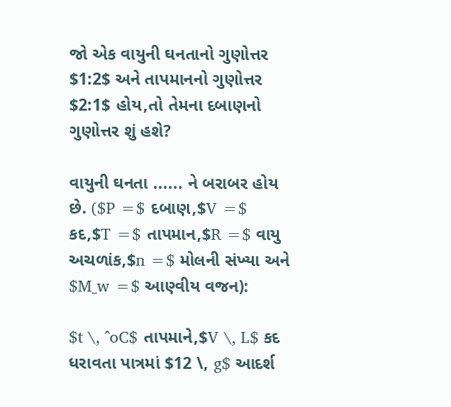જો એક વાયુની ઘનતાનો ગુણોત્તર $1:2$ અને તાપમાનનો ગુણોત્તર $2:1$ હોય,તો તેમના દબાણનો ગુણોત્તર શું હશે?

વાયુની ઘનતા ...... ને બરાબર હોય છે. ($P =$ દબાણ,$V =$ કદ,$T =$ તાપમાન,$R =$ વાયુ અચળાંક,$n =$ મોલની સંખ્યા અને $M_w =$ આણ્વીય વજન):

$t \, ^oC$ તાપમાને,$V \, L$ કદ ધરાવતા પાત્રમાં $12 \, g$ આદર્શ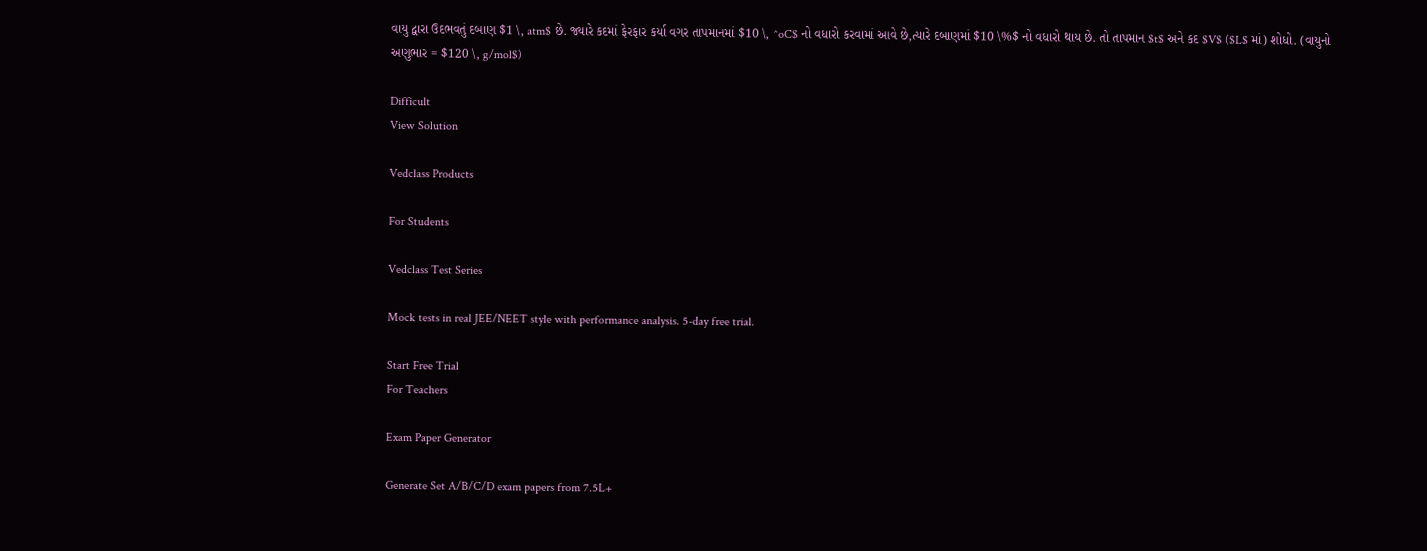વાયુ દ્વારા ઉદભવતું દબાણ $1 \, atm$ છે. જ્યારે કદમાં ફેરફાર કર્યા વગર તાપમાનમાં $10 \, ^oC$ નો વધારો કરવામાં આવે છે,ત્યારે દબાણમાં $10 \%$ નો વધારો થાય છે. તો તાપમાન $t$ અને કદ $V$ ($L$ માં) શોધો. (વાયુનો અણુભાર = $120 \, g/mol$)

Difficult
View Solution

Vedclass Products

For Students

Vedclass Test Series

Mock tests in real JEE/NEET style with performance analysis. 5-day free trial.

Start Free Trial
For Teachers

Exam Paper Generator

Generate Set A/B/C/D exam papers from 7.5L+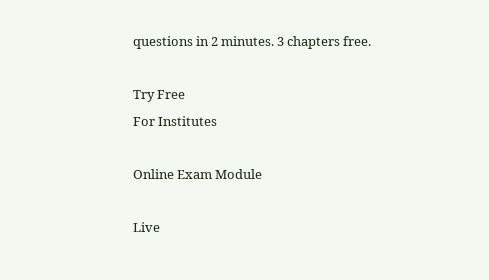questions in 2 minutes. 3 chapters free.

Try Free
For Institutes

Online Exam Module

Live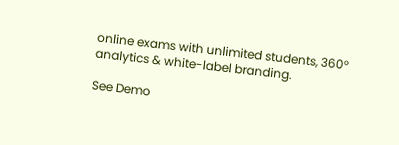online exams with unlimited students, 360° analytics & white-label branding.

See Demo